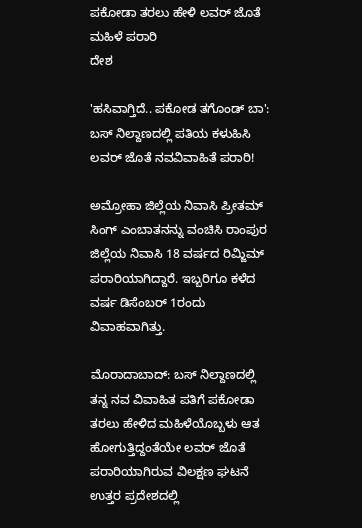ಪಕೋಡಾ ತರಲು ಹೇಳಿ ಲವರ್ ಜೊತೆ ಮಹಿಳೆ ಪರಾರಿ
ದೇಶ

'ಹಸಿವಾಗ್ತಿದೆ.. ಪಕೋಡ ತಗೊಂಡ್ ಬಾ': ಬಸ್ ನಿಲ್ದಾಣದಲ್ಲಿ ಪತಿಯ ಕಳುಹಿಸಿ ಲವರ್ ಜೊತೆ ನವವಿವಾಹಿತೆ ಪರಾರಿ!

ಅಮ್ರೋಹಾ ಜಿಲ್ಲೆಯ ನಿವಾಸಿ ಪ್ರೀತಮ್ ಸಿಂಗ್ ಎಂಬಾತನನ್ನು ವಂಚಿಸಿ ರಾಂಪುರ ಜಿಲ್ಲೆಯ ನಿವಾಸಿ 18 ವರ್ಷದ ರಿಮ್ಜಿಮ್ ಪರಾರಿಯಾಗಿದ್ದಾರೆ. ಇಬ್ಬರಿಗೂ ಕಳೆದ ವರ್ಷ ಡಿಸೆಂಬರ್ 1ರಂದು ವಿವಾಹವಾಗಿತ್ತು.

ಮೊರಾದಾಬಾದ್: ಬಸ್ ನಿಲ್ದಾಣದಲ್ಲಿ ತನ್ನ ನವ ವಿವಾಹಿತ ಪತಿಗೆ ಪಕೋಡಾ ತರಲು ಹೇಳಿದ ಮಹಿಳೆಯೊಬ್ಬಳು ಆತ ಹೋಗುತ್ತಿದ್ದಂತೆಯೇ ಲವರ್ ಜೊತೆ ಪರಾರಿಯಾಗಿರುವ ವಿಲಕ್ಷಣ ಘಟನೆ ಉತ್ತರ ಪ್ರದೇಶದಲ್ಲಿ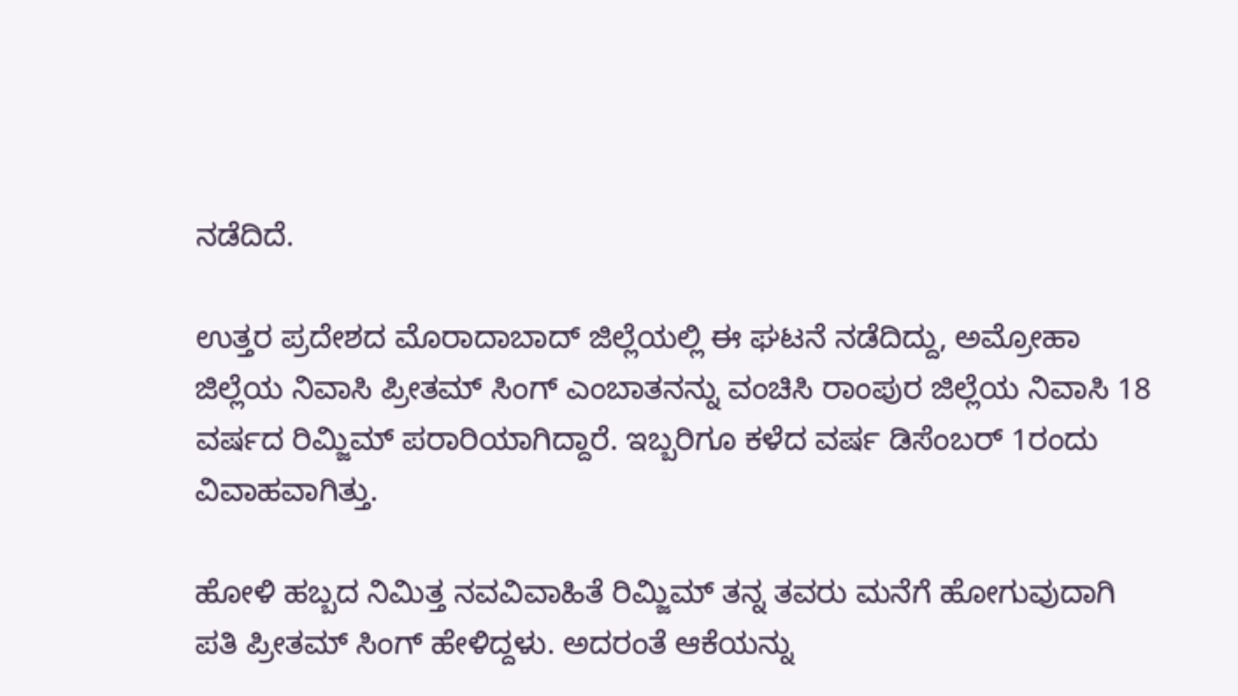ನಡೆದಿದೆ.

ಉತ್ತರ ಪ್ರದೇಶದ ಮೊರಾದಾಬಾದ್ ಜಿಲ್ಲೆಯಲ್ಲಿ ಈ ಘಟನೆ ನಡೆದಿದ್ದು, ಅಮ್ರೋಹಾ ಜಿಲ್ಲೆಯ ನಿವಾಸಿ ಪ್ರೀತಮ್ ಸಿಂಗ್ ಎಂಬಾತನನ್ನು ವಂಚಿಸಿ ರಾಂಪುರ ಜಿಲ್ಲೆಯ ನಿವಾಸಿ 18 ವರ್ಷದ ರಿಮ್ಜಿಮ್ ಪರಾರಿಯಾಗಿದ್ದಾರೆ. ಇಬ್ಬರಿಗೂ ಕಳೆದ ವರ್ಷ ಡಿಸೆಂಬರ್ 1ರಂದು ವಿವಾಹವಾಗಿತ್ತು.

ಹೋಳಿ ಹಬ್ಬದ ನಿಮಿತ್ತ ನವವಿವಾಹಿತೆ ರಿಮ್ಜಿಮ್ ತನ್ನ ತವರು ಮನೆಗೆ ಹೋಗುವುದಾಗಿ ಪತಿ ಪ್ರೀತಮ್ ಸಿಂಗ್ ಹೇಳಿದ್ದಳು. ಅದರಂತೆ ಆಕೆಯನ್ನು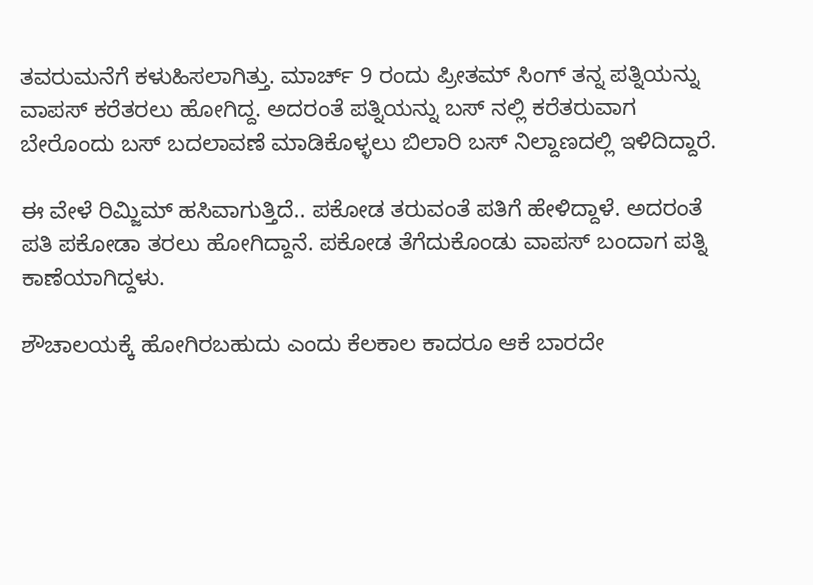ತವರುಮನೆಗೆ ಕಳುಹಿಸಲಾಗಿತ್ತು. ಮಾರ್ಚ್ 9 ರಂದು ಪ್ರೀತಮ್ ಸಿಂಗ್ ತನ್ನ ಪತ್ನಿಯನ್ನು ವಾಪಸ್ ಕರೆತರಲು ಹೋಗಿದ್ದ. ಅದರಂತೆ ಪತ್ನಿಯನ್ನು ಬಸ್ ನಲ್ಲಿ ಕರೆತರುವಾಗ ಬೇರೊಂದು ಬಸ್ ಬದಲಾವಣೆ ಮಾಡಿಕೊಳ್ಳಲು ಬಿಲಾರಿ ಬಸ್ ನಿಲ್ದಾಣದಲ್ಲಿ ಇಳಿದಿದ್ದಾರೆ.

ಈ ವೇಳೆ ರಿಮ್ಜಿಮ್ ಹಸಿವಾಗುತ್ತಿದೆ.. ಪಕೋಡ ತರುವಂತೆ ಪತಿಗೆ ಹೇಳಿದ್ದಾಳೆ. ಅದರಂತೆ ಪತಿ ಪಕೋಡಾ ತರಲು ಹೋಗಿದ್ದಾನೆ. ಪಕೋಡ ತೆಗೆದುಕೊಂಡು ವಾಪಸ್ ಬಂದಾಗ ಪತ್ನಿ ಕಾಣೆಯಾಗಿದ್ದಳು.

ಶೌಚಾಲಯಕ್ಕೆ ಹೋಗಿರಬಹುದು ಎಂದು ಕೆಲಕಾಲ ಕಾದರೂ ಆಕೆ ಬಾರದೇ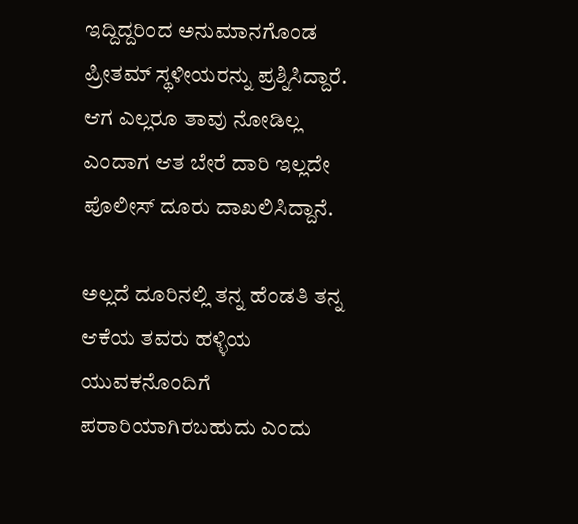ಇದ್ದಿದ್ದರಿಂದ ಅನುಮಾನಗೊಂಡ ಪ್ರೀತಮ್ ಸ್ಥಳೀಯರನ್ನು ಪ್ರಶ್ನಿಸಿದ್ದಾರೆ. ಆಗ ಎಲ್ಲರೂ ತಾವು ನೋಡಿಲ್ಲ ಎಂದಾಗ ಆತ ಬೇರೆ ದಾರಿ ಇಲ್ಲದೇ ಪೊಲೀಸ್ ದೂರು ದಾಖಲಿಸಿದ್ದಾನೆ.

ಅಲ್ಲದೆ ದೂರಿನಲ್ಲಿ ತನ್ನ ಹೆಂಡತಿ ತನ್ನ ಆಕೆಯ ತವರು ಹಳ್ಳಿಯ ಯುವಕನೊಂದಿಗೆ ಪರಾರಿಯಾಗಿರಬಹುದು ಎಂದು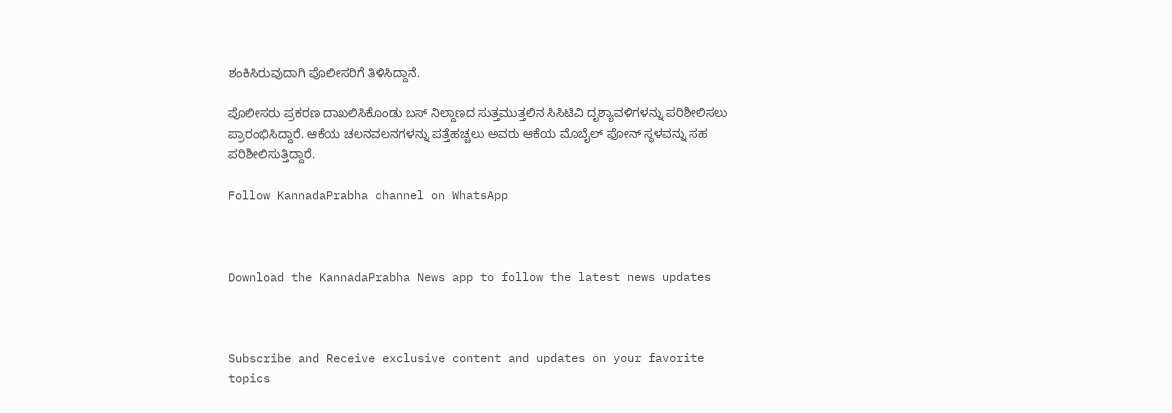ಶಂಕಿಸಿರುವುದಾಗಿ ಪೊಲೀಸರಿಗೆ ತಿಳಿಸಿದ್ದಾನೆ.

ಪೊಲೀಸರು ಪ್ರಕರಣ ದಾಖಲಿಸಿಕೊಂಡು ಬಸ್ ನಿಲ್ದಾಣದ ಸುತ್ತಮುತ್ತಲಿನ ಸಿಸಿಟಿವಿ ದೃಶ್ಯಾವಳಿಗಳನ್ನು ಪರಿಶೀಲಿಸಲು ಪ್ರಾರಂಭಿಸಿದ್ದಾರೆ. ಆಕೆಯ ಚಲನವಲನಗಳನ್ನು ಪತ್ತೆಹಚ್ಚಲು ಅವರು ಆಕೆಯ ಮೊಬೈಲ್ ಫೋನ್ ಸ್ಥಳವನ್ನು ಸಹ ಪರಿಶೀಲಿಸುತ್ತಿದ್ದಾರೆ.

Follow KannadaPrabha channel on WhatsApp



Download the KannadaPrabha News app to follow the latest news updates



Subscribe and Receive exclusive content and updates on your favorite topics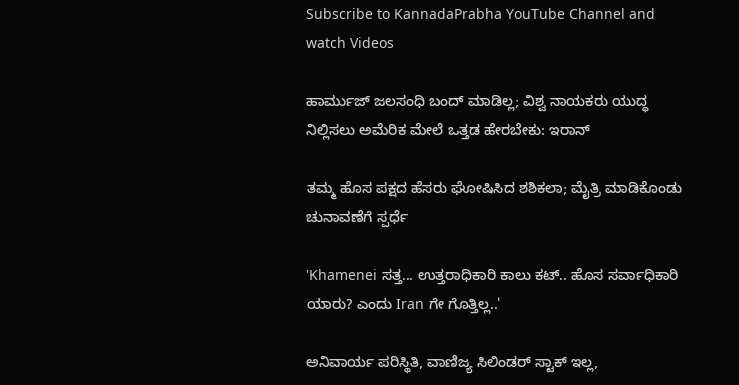Subscribe to KannadaPrabha YouTube Channel and watch Videos

ಹಾರ್ಮುಜ್ ಜಲಸಂಧಿ ಬಂದ್ ಮಾಡಿಲ್ಲ; ವಿಶ್ವ ನಾಯಕರು ಯುದ್ಧ ನಿಲ್ಲಿಸಲು ಅಮೆರಿಕ ಮೇಲೆ ಒತ್ತಡ ಹೇರಬೇಕು: ಇರಾನ್

ತಮ್ಮ ಹೊಸ ಪಕ್ಷದ ಹೆಸರು ಘೋಷಿಸಿದ ಶಶಿಕಲಾ; ಮೈತ್ರಿ ಮಾಡಿಕೊಂಡು ಚುನಾವಣೆಗೆ ಸ್ಪರ್ಧೆ

'Khamenei ಸತ್ತ... ಉತ್ತರಾಧಿಕಾರಿ ಕಾಲು ಕಟ್.. ಹೊಸ ಸರ್ವಾಧಿಕಾರಿ ಯಾರು? ಎಂದು Iran ಗೇ ಗೊತ್ತಿಲ್ಲ..'

ಅನಿವಾರ್ಯ ಪರಿಸ್ಥಿತಿ, ವಾಣಿಜ್ಯ ಸಿಲಿಂಡರ್ ಸ್ಟಾಕ್ ಇಲ್ಲ,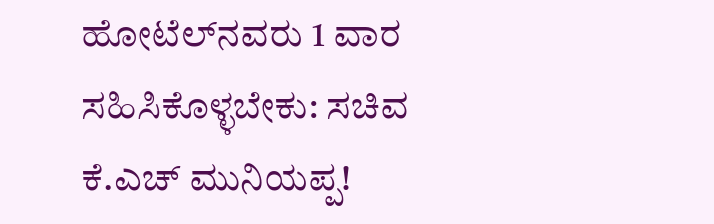ಹೋಟೆಲ್‌ನವರು 1 ವಾರ ಸಹಿಸಿಕೊಳ್ಳಬೇಕು: ಸಚಿವ ಕೆ.ಎಚ್ ಮುನಿಯಪ್ಪ!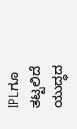IPLಗೂ ತಟ್ಟಲಿದೆ ಯುದ್ಧದ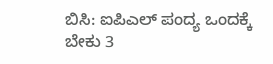ಬಿಸಿ: ಐಪಿಎಲ್ ಪಂದ್ಯ ಒಂದಕ್ಕೆ ಬೇಕು 3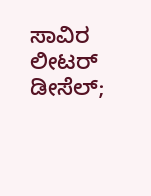ಸಾವಿರ ಲೀಟರ್ ಡೀಸೆಲ್;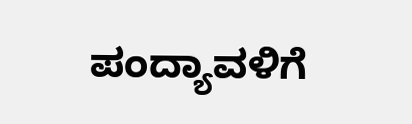ಪಂದ್ಯಾವಳಿಗೆ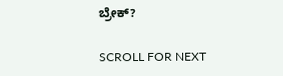ಬ್ರೇಕ್?

SCROLL FOR NEXT